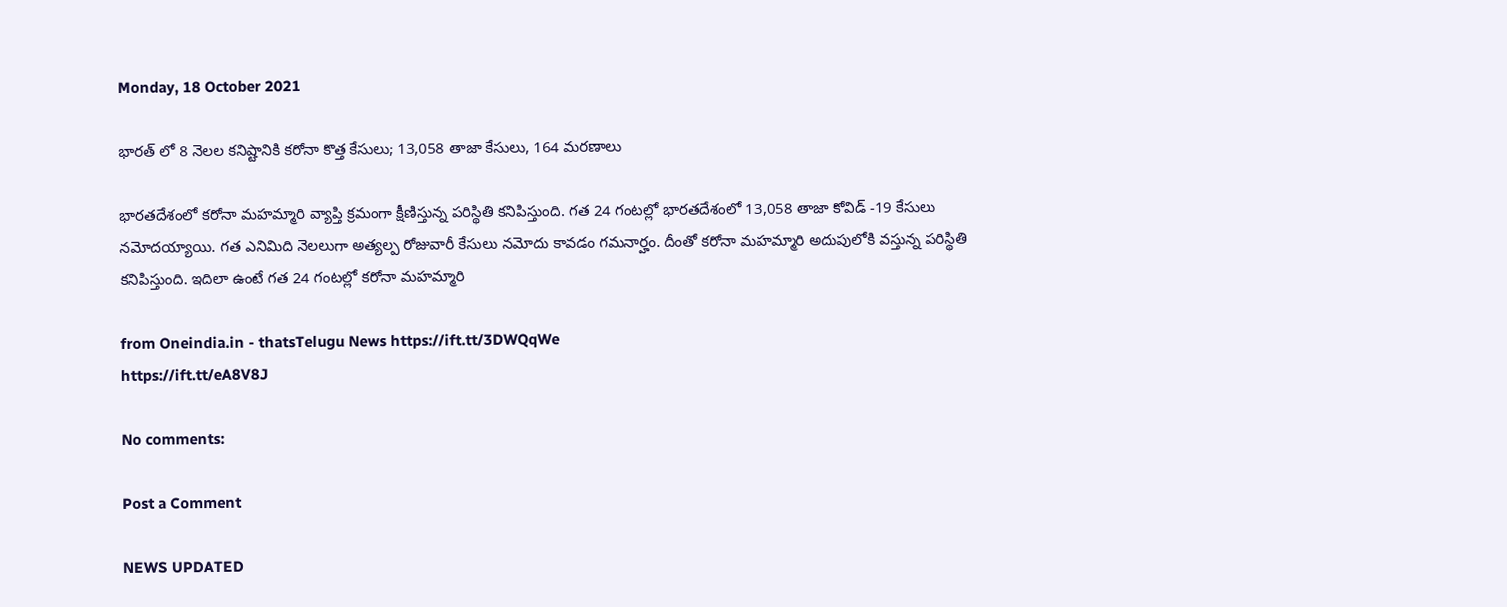Monday, 18 October 2021

భారత్ లో 8 నెలల కనిష్టానికి కరోనా కొత్త కేసులు; 13,058 తాజా కేసులు, 164 మరణాలు

భారతదేశంలో కరోనా మహమ్మారి వ్యాప్తి క్రమంగా క్షీణిస్తున్న పరిస్థితి కనిపిస్తుంది. గత 24 గంటల్లో భారతదేశంలో 13,058 తాజా కోవిడ్ -19 కేసులు నమోదయ్యాయి. గత ఎనిమిది నెలలుగా అత్యల్ప రోజువారీ కేసులు నమోదు కావడం గమనార్హం. దీంతో కరోనా మహమ్మారి అదుపులోకి వస్తున్న పరిస్థితి కనిపిస్తుంది. ఇదిలా ఉంటే గత 24 గంటల్లో కరోనా మహమ్మారి

from Oneindia.in - thatsTelugu News https://ift.tt/3DWQqWe
https://ift.tt/eA8V8J

No comments:

Post a Comment

NEWS UPDATED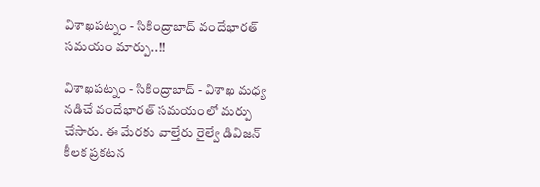విశాఖపట్నం - సికింద్రాబాద్ వందేభారత్ సమయం మార్పు..!!

విశాఖపట్నం - సికింద్రాబాద్ - విశాఖ మధ్య నడిచే వందేభారత్ సమయంలో మర్పు చేసారు. ఈ మేరకు వాల్తేరు రైల్వే డివిజన్ కీలక ప్రకటన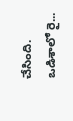చేసింది. ఒడిశాలో రై...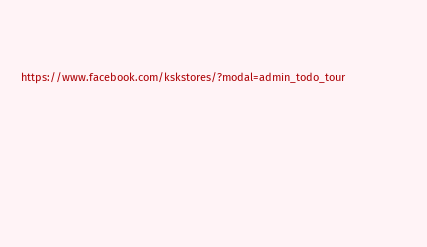https://www.facebook.com/kskstores/?modal=admin_todo_tour